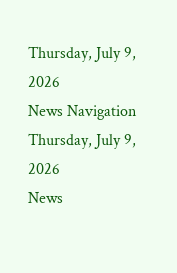Thursday, July 9, 2026
News Navigation
Thursday, July 9, 2026
News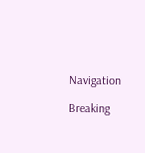Navigation

Breaking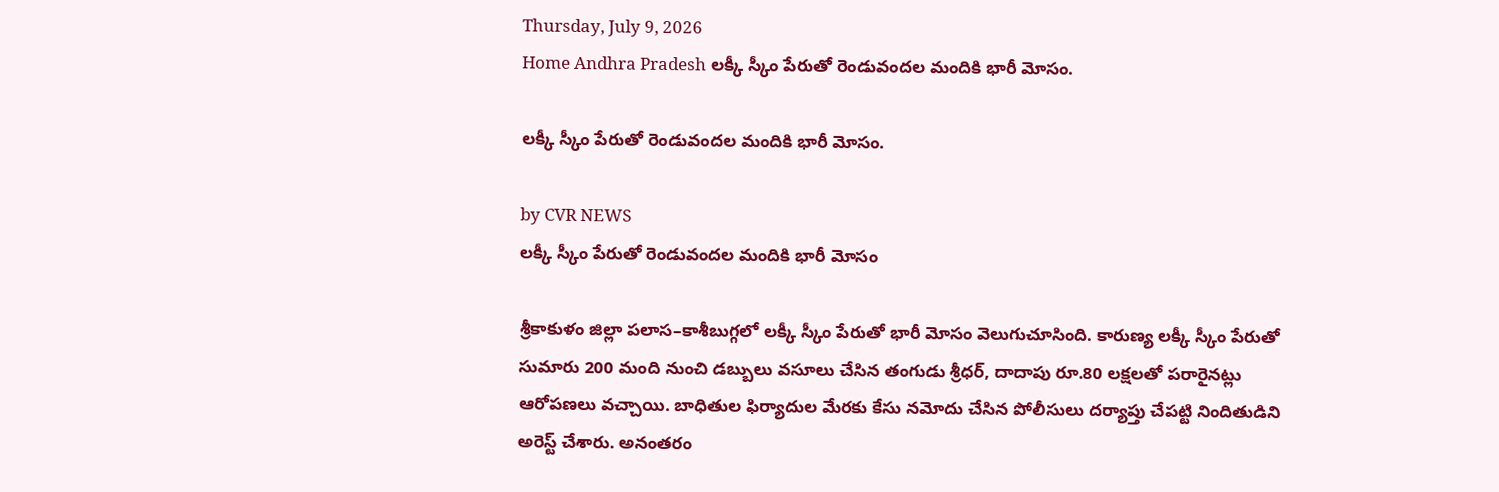Thursday, July 9, 2026
Home Andhra Pradesh లక్కీ స్కీం పేరుతో రెండువందల మందికి భారీ మోసం.

లక్కీ స్కీం పేరుతో రెండువందల మందికి భారీ మోసం.

by CVR NEWS
లక్కీ స్కీం పేరుతో రెండువందల మందికి భారీ మోసం

శ్రీకాకుళం జిల్లా పలాస–కాశీబుగ్గలో లక్కీ స్కీం పేరుతో భారీ మోసం వెలుగుచూసింది. కారుణ్య లక్కీ స్కీం పేరుతో సుమారు 200 మంది నుంచి డబ్బులు వసూలు చేసిన తంగుడు శ్రీధర్, దాదాపు రూ.80 లక్షలతో పరారైనట్లు ఆరోపణలు వచ్చాయి. బాధితుల ఫిర్యాదుల మేరకు కేసు నమోదు చేసిన పోలీసులు దర్యాప్తు చేపట్టి నిందితుడిని అరెస్ట్ చేశారు. అనంతరం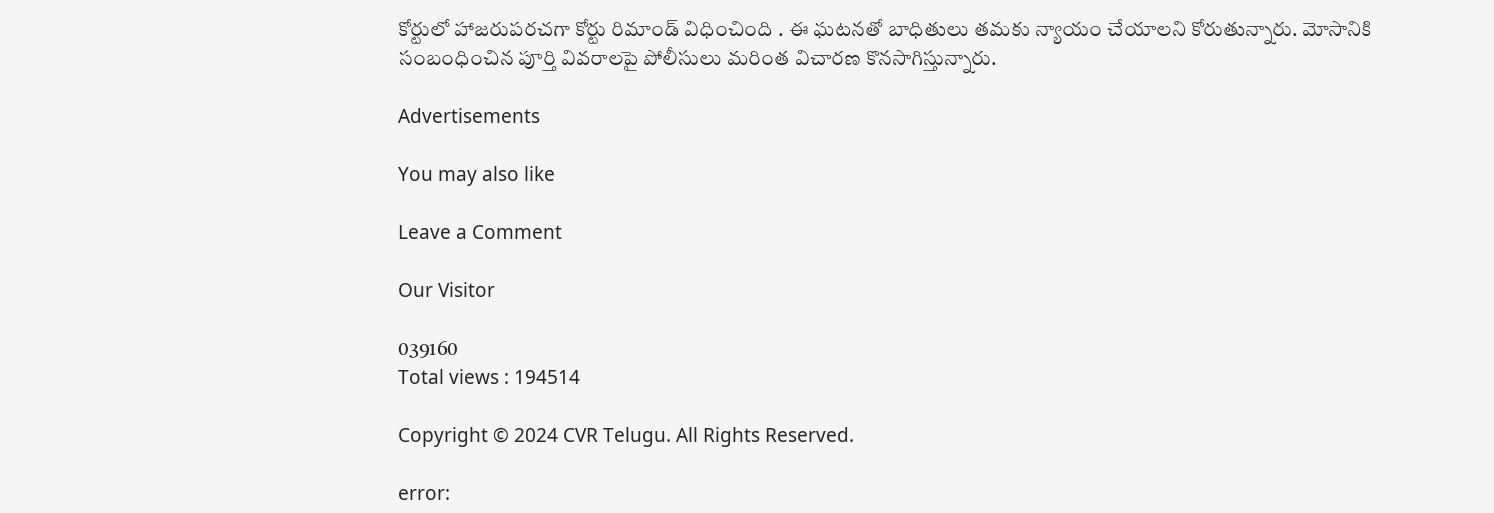కోర్టులో హాజరుపరచగా కోర్టు రిమాండ్‌ విధించింది . ఈ ఘటనతో బాధితులు తమకు న్యాయం చేయాలని కోరుతున్నారు. మోసానికి సంబంధించిన పూర్తి వివరాలపై పోలీసులు మరింత విచారణ కొనసాగిస్తున్నారు.

Advertisements

You may also like

Leave a Comment

Our Visitor

039160
Total views : 194514

Copyright © 2024 CVR Telugu. All Rights Reserved.

error: